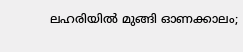ലഹരിയില്‍ മുങ്ങി ഓണക്കാലം;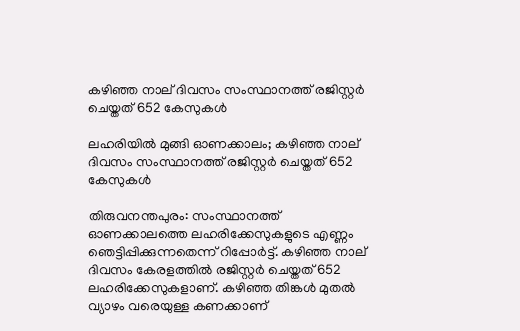കഴിഞ്ഞ നാല് ദിവസം സംസ്ഥാനത്ത് രജിസ്റ്റര്‍ ചെയ്തത് 652 കേസുകള്‍

ലഹരിയില്‍ മുങ്ങി ഓണക്കാലം; കഴിഞ്ഞ നാല് ദിവസം സംസ്ഥാനത്ത് രജിസ്റ്റര്‍ ചെയ്തത് 652 കേസുകള്‍

തിരുവനന്തപുരം: സംസ്ഥാനത്ത് ഓണക്കാലത്തെ ലഹരിക്കേസുകളുടെ എണ്ണം ഞെട്ടിപ്പിക്കുന്നതെന്ന് റിപ്പോര്‍ട്ട്. കഴിഞ്ഞ നാല് ദിവസം കേരളത്തില്‍ രജിസ്റ്റര്‍ ചെയ്തത് 652 ലഹരിക്കേസുകളാണ്. കഴിഞ്ഞ തിങ്കള്‍ മുതല്‍ വ്യാഴം വരെയുള്ള കണക്കാണ്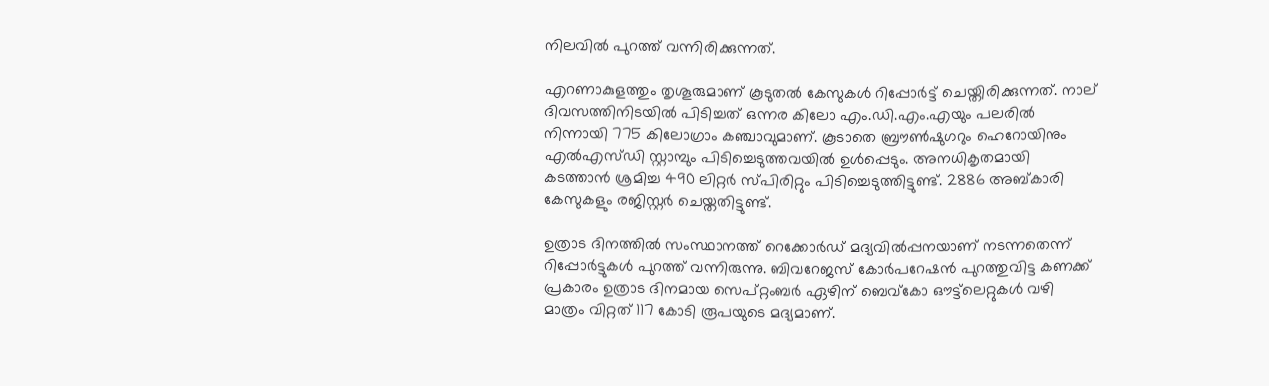നിലവില്‍ പുറത്ത് വന്നിരിക്കുന്നത്.

എറണാകുളത്തും തൃശൂരുമാണ് കൂടുതല്‍ കേസുകള്‍ റിപ്പോര്‍ട്ട് ചെയ്തിരിക്കുന്നത്. നാല് ദിവസത്തിനിടയില്‍ പിടിച്ചത് ഒന്നര കിലോ എം.ഡി.എം.എയും പലരില്‍ നിന്നായി 775 കിലോഗ്രാം കഞ്ചാവുമാണ്. കൂടാതെ ബ്രൗണ്‍ഷുഗറും ഹെറോയിനും എല്‍എസ്ഡി സ്റ്റാമ്പും പിടിച്ചെടുത്തവയില്‍ ഉള്‍പ്പെടും. അനധികൃതമായി കടത്താന്‍ ശ്രമിച്ച 490 ലിറ്റര്‍ സ്പിരിറ്റും പിടിച്ചെടുത്തിട്ടുണ്ട്. 2886 അബ്കാരി കേസുകളും രജിസ്റ്റര്‍ ചെയ്തതിട്ടുണ്ട്.

ഉത്രാട ദിനത്തില്‍ സംസ്ഥാനത്ത് റെക്കോര്‍ഡ് മദ്യവില്‍പ്പനയാണ് നടന്നതെന്ന് റിപ്പോര്‍ട്ടുകള്‍ പുറത്ത് വന്നിരുന്നു. ബിവറേജസ് കോര്‍പറേഷന്‍ പുറത്തുവിട്ട കണക്ക് പ്രകാരം ഉത്രാട ദിനമായ സെപ്റ്റംബര്‍ ഏഴിന് ബെവ്‌കോ ഔട്ട്‌ലെറ്റുകള്‍ വഴി മാത്രം വിറ്റത് 117 കോടി രൂപയുടെ മദ്യമാണ്.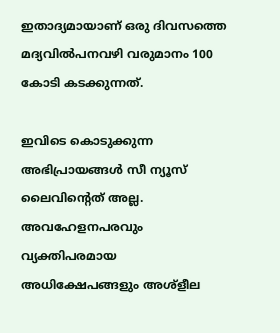ഇതാദ്യമായാണ് ഒരു ദിവസത്തെ മദ്യവില്‍പനവഴി വരുമാനം 100 കോടി കടക്കുന്നത്.

ഇവിടെ കൊടുക്കുന്ന അഭിപ്രായങ്ങള്‍ സീ ന്യൂസ് ലൈവിന്റെത് അല്ല. അവഹേളനപരവും വ്യക്തിപരമായ അധിക്ഷേപങ്ങളും അശ്‌ളീല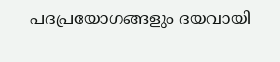പദപ്രയോഗങ്ങളും ദയവായി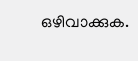ഒഴിവാക്കുക.